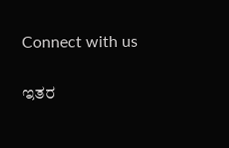Connect with us

ಇತರ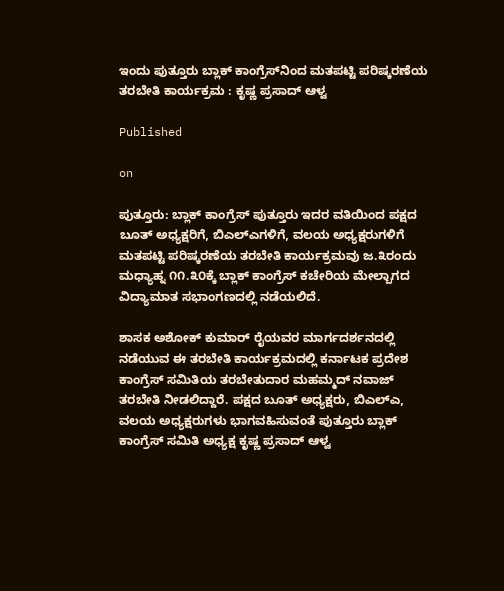ಇಂದು ಪುತ್ತೂರು ಬ್ಲಾಕ್ ಕಾಂಗ್ರೆಸ್‌ನಿಂದ ಮತಪಟ್ಟಿ ಪರಿಷ್ಕರಣೆಯ ತರಬೇತಿ ಕಾರ್ಯಕ್ರಮ : ಕೃಷ್ಣ ಪ್ರಸಾದ್ ಆಳ್ವ

Published

on

ಪುತ್ತೂರು: ಬ್ಲಾಕ್ ಕಾಂಗ್ರೆಸ್ ಪುತ್ತೂರು ಇದರ ವತಿಯಿಂದ ಪಕ್ಷದ ಬೂತ್ ಅಧ್ಯಕ್ಷರಿಗೆ, ಬಿಎಲ್‌ಎಗಳಿಗೆ, ವಲಯ ಅಧ್ಯಕ್ಷರುಗಳಿಗೆ ಮತಪಟ್ಟಿ ಪರಿಷ್ಕರಣೆಯ ತರಬೇತಿ ಕಾರ್ಯಕ್ರಮವು ಜ.೩ರಂದು ಮಧ್ಯಾಹ್ನ ೧೧.೩೦ಕ್ಕೆ ಬ್ಲಾಕ್ ಕಾಂಗ್ರೆಸ್ ಕಚೇರಿಯ ಮೇಲ್ಬಾಗದ ವಿದ್ಯಾಮಾತ ಸಭಾಂಗಣದಲ್ಲಿ ನಡೆಯಲಿದೆ.

ಶಾಸಕ ಅಶೋಕ್ ಕುಮಾರ್ ರೈಯವರ ಮಾರ್ಗದರ್ಶನದಲ್ಲಿ ನಡೆಯುವ ಈ ತರಬೇತಿ ಕಾರ್ಯಕ್ರಮದಲ್ಲಿ ಕರ್ನಾಟಕ ಪ್ರದೇಶ ಕಾಂಗ್ರೆಸ್ ಸಮಿತಿಯ ತರಬೇತುದಾರ ಮಹಮ್ಮದ್ ನವಾಜ್ ತರಬೇತಿ ನೀಡಲಿದ್ದಾರೆ. ಪಕ್ಷದ ಬೂತ್ ಅಧ್ಯಕ್ಷರು, ಬಿಎಲ್‌ಎ, ವಲಯ ಅಧ್ಯಕ್ಷರುಗಳು ಭಾಗವಹಿಸುವಂತೆ ಪುತ್ತೂರು ಬ್ಲಾಕ್ ಕಾಂಗ್ರೆಸ್ ಸಮಿತಿ ಅಧ್ಯಕ್ಷ ಕೃಷ್ಣ ಪ್ರಸಾದ್ ಆಳ್ವ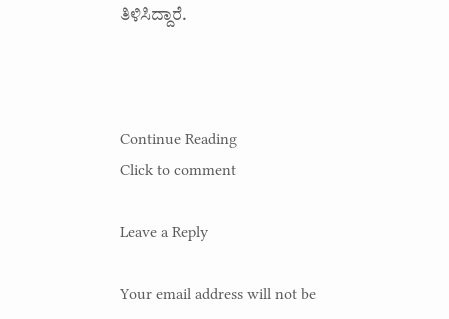ತಿಳಿಸಿದ್ದಾರೆ.



Continue Reading
Click to comment

Leave a Reply

Your email address will not be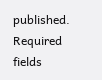published. Required fields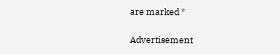are marked *

Advertisement